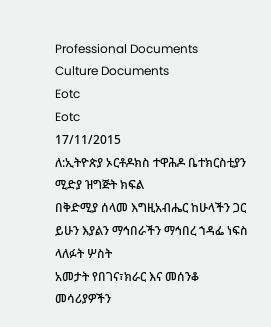Professional Documents
Culture Documents
Eotc
Eotc
17/11/2015
ለ:ኢትዮጵያ ኦርቶዶክስ ተዋሕዶ ቤተክርስቲያን ሚድያ ዝግጅት ክፍል
በቅድሚያ ሰላመ እግዚአብሔር ከሁላችን ጋር ይሁን እያልን ማኅበራችን ማኅበረ ኀዳፌ ነፍስ ላለፉት ሦስት
አመታት የበገና፣ክራር እና መሰንቆ መሳሪያዎችን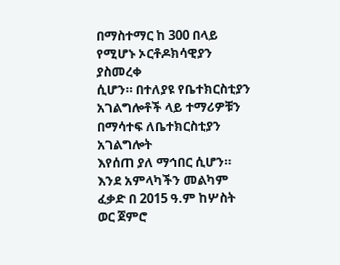በማስተማር ከ 300 በላይ የሚሆኑ ኦርቶዶክሳዊያን ያስመረቀ
ሲሆን። በተለያዩ የቤተክርስቲያን አገልግሎቶች ላይ ተማሪዎቹን በማሳተፍ ለቤተክርስቲያን አገልግሎት
እየሰጠ ያለ ማኅበር ሲሆን።
እንደ አምላካችን መልካም ፈቃድ በ 2015 ዓ.ም ከሦስት ወር ጀምሮ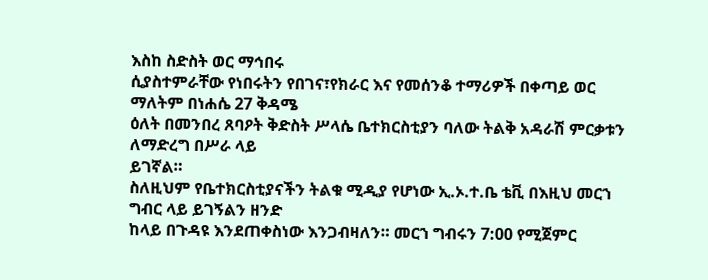እስከ ስድስት ወር ማኅበሩ
ሲያስተምራቸው የነበሩትን የበገና፣የክራር እና የመሰንቆ ተማሪዎች በቀጣይ ወር ማለትም በነሐሴ 27 ቅዳሜ
ዕለት በመንበረ ጸባዖት ቅድስት ሥላሴ ቤተክርስቲያን ባለው ትልቅ አዳራሽ ምርቃቱን ለማድረግ በሥራ ላይ
ይገኛል።
ስለዚህም የቤተክርስቲያናችን ትልቁ ሚዲያ የሆነው ኢ.ኦ.ተ.ቤ ቴቪ በእዚህ መርኀ ግብር ላይ ይገኝልን ዘንድ
ከላይ በጉዳዩ እንደጠቀስነው እንጋብዛለን። መርኀ ግብሩን 7:00 የሚጀምር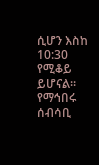ሲሆን እስከ 10:30 የሚቆይ
ይሆናል።
የማኅበሩ ሰብሳቢ